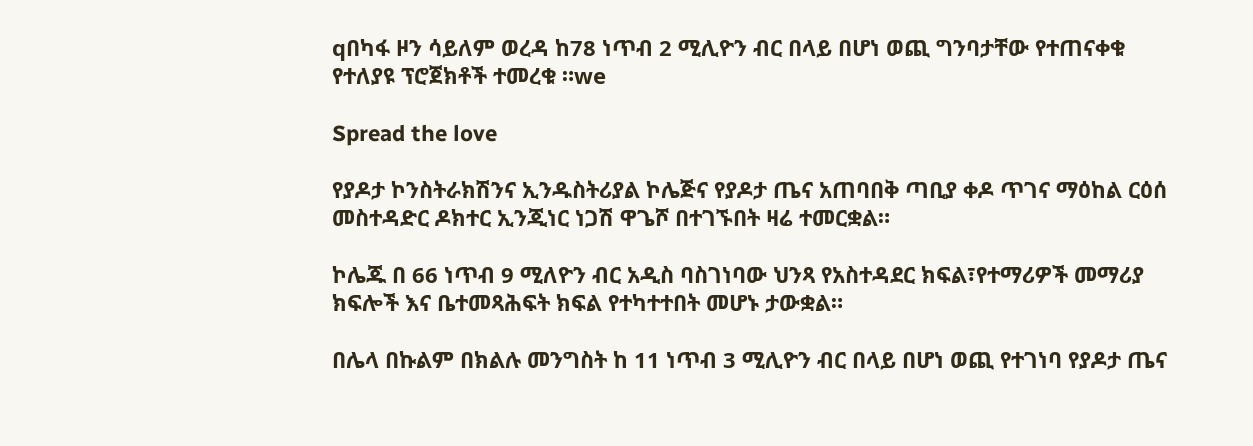qበካፋ ዞን ሳይለም ወረዳ ከ78 ነጥብ 2 ሚሊዮን ብር በላይ በሆነ ወጪ ግንባታቸው የተጠናቀቁ የተለያዩ ፕሮጀክቶች ተመረቁ ።we

Spread the love

የያዶታ ኮንስትራክሽንና ኢንዱስትሪያል ኮሌጅና የያዶታ ጤና አጠባበቅ ጣቢያ ቀዶ ጥገና ማዕከል ርዕሰ መስተዳድር ዶክተር ኢንጂነር ነጋሽ ዋጌሾ በተገኙበት ዛሬ ተመርቋል።

ኮሌጁ በ 66 ነጥብ 9 ሚለዮን ብር አዲስ ባስገነባው ህንጻ የአስተዳደር ክፍል፣የተማሪዎች መማሪያ ክፍሎች እና ቤተመጻሕፍት ክፍል የተካተተበት መሆኑ ታውቋል።

በሌላ በኩልም በክልሉ መንግስት ከ 11 ነጥብ 3 ሚሊዮን ብር በላይ በሆነ ወጪ የተገነባ የያዶታ ጤና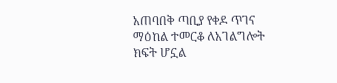አጠባበቅ ጣቢያ የቀዶ ጥገና ማዕከል ተመርቆ ለአገልግሎት ክፍት ሆኗል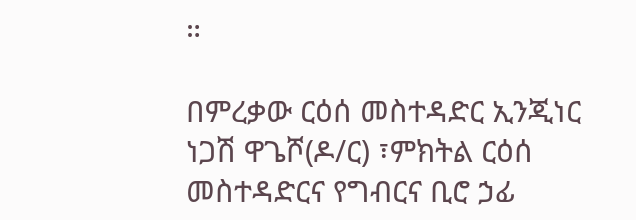።

በምረቃው ርዕሰ መስተዳድር ኢንጂነር ነጋሽ ዋጌሾ(ዶ/ር) ፣ምክትል ርዕሰ መስተዳድርና የግብርና ቢሮ ኃፊ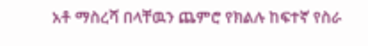አቶ ማስረሻ በላቸዉን ጨምሮ የክልሉ ከፍተኛ የስራ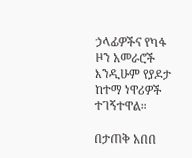ኃላፊዎችና የካፋ ዞን አመራሮች እንዲሁም የያዶታ ከተማ ነዋሪዎች ተገኝተዋል።

በታጠቅ አበበ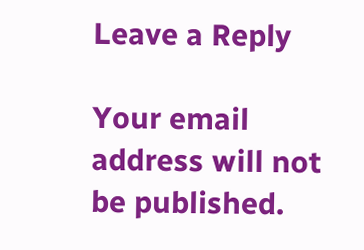Leave a Reply

Your email address will not be published.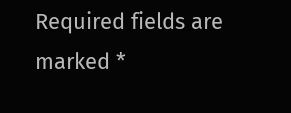Required fields are marked *